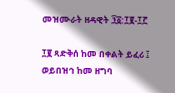መዝሙራት ዘዳዊት ፺፩:፲፪-፲፫

፲፪ ጻድቅሰ ከመ በቀልት ይፈሪ ፤ ወይበዝኅ ከመ ዘግባ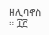ዘሊባኖስ ። ፲፫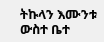ትኩላን እሙንቱ ውስተ ቤተ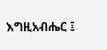እግዚአብሔር ፤